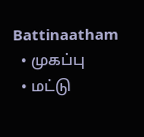Battinaatham
  • முகப்பு
  • மட்டு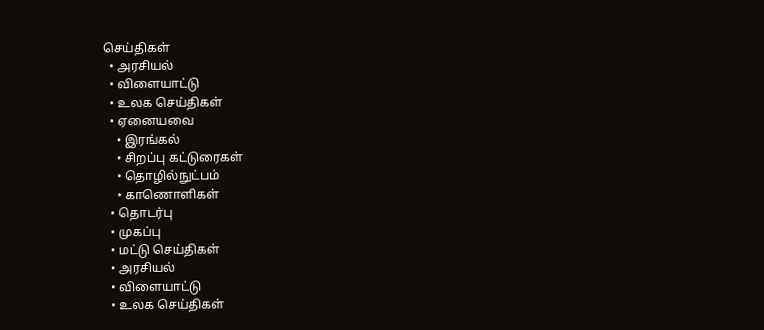செய்திகள்
  • அரசியல்
  • விளையாட்டு
  • உலக செய்திகள்
  • ஏனையவை
    • இரங்கல்
    • சிறப்பு கட்டுரைகள்
    • தொழில்நுட்பம்
    • காணொளிகள்
  • தொடர்பு
  • முகப்பு
  • மட்டு செய்திகள்
  • அரசியல்
  • விளையாட்டு
  • உலக செய்திகள்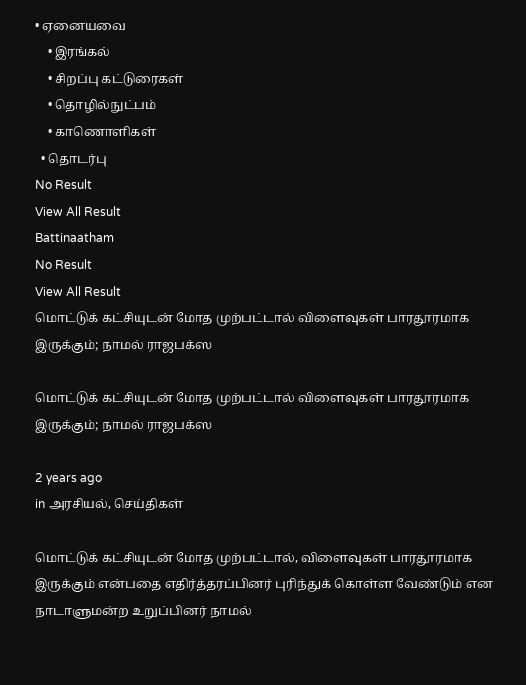• ஏனையவை
    • இரங்கல்
    • சிறப்பு கட்டுரைகள்
    • தொழில்நுட்பம்
    • காணொளிகள்
  • தொடர்பு
No Result
View All Result
Battinaatham
No Result
View All Result
மொட்டுக் கட்சியுடன் மோத முற்பட்டால் விளைவுகள் பாரதூரமாக இருக்கும்; நாமல் ராஜபக்ஸ

மொட்டுக் கட்சியுடன் மோத முற்பட்டால் விளைவுகள் பாரதூரமாக இருக்கும்; நாமல் ராஜபக்ஸ

2 years ago
in அரசியல், செய்திகள்

மொட்டுக் கட்சியுடன் மோத முற்பட்டால், விளைவுகள் பாரதூரமாக இருக்கும் என்பதை எதிர்த்தரப்பினர் புரிந்துக் கொள்ள வேண்டும் என நாடாளுமன்ற உறுப்பினர் நாமல்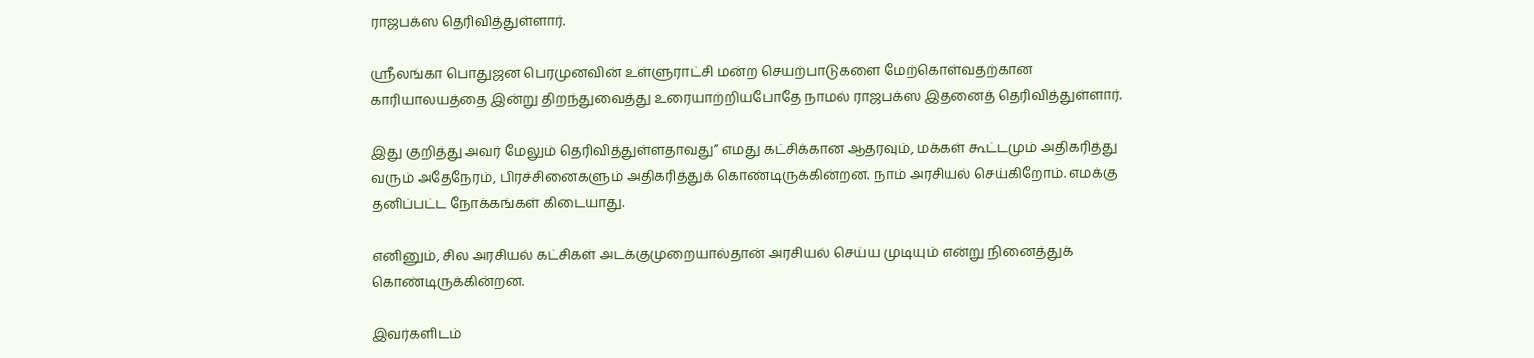ராஜபக்ஸ தெரிவித்துள்ளார்.

ஸ்ரீலங்கா பொதுஜன பெரமுனவின் உள்ளுராட்சி மன்ற செயற்பாடுகளை மேற்கொள்வதற்கான காரியாலயத்தை இன்று திறந்துவைத்து உரையாற்றியபோதே நாமல் ராஜபக்ஸ இதனைத் தெரிவித்துள்ளார்.

இது குறித்து அவர் மேலும் தெரிவித்துள்ளதாவது” எமது கட்சிக்கான ஆதரவும், மக்கள் கூட்டமும் அதிகரித்து வரும் அதேநேரம், பிரச்சினைகளும் அதிகரித்துக் கொண்டிருக்கின்றன. நாம் அரசியல் செய்கிறோம். எமக்கு தனிப்பட்ட நோக்கங்கள் கிடையாது.

எனினும், சில அரசியல் கட்சிகள் அடக்குமுறையால்தான் அரசியல் செய்ய முடியும் என்று நினைத்துக் கொண்டிருக்கின்றன.

இவர்களிடம்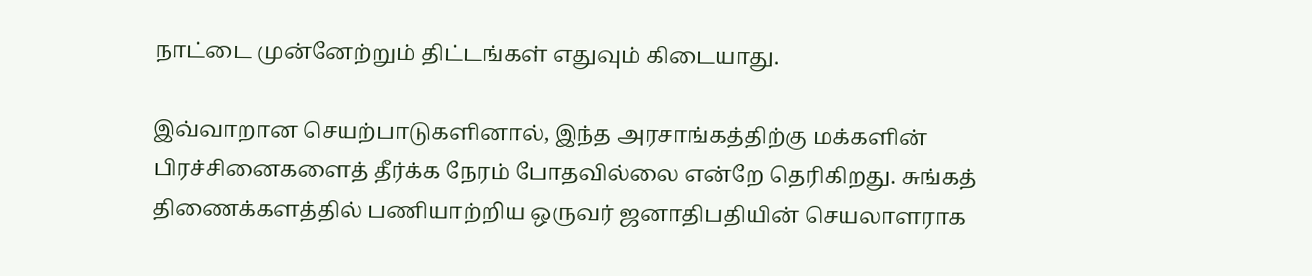நாட்டை முன்னேற்றும் திட்டங்கள் எதுவும் கிடையாது.

இவ்வாறான செயற்பாடுகளினால், இந்த அரசாங்கத்திற்கு மக்களின் பிரச்சினைகளைத் தீர்க்க நேரம் போதவில்லை என்றே தெரிகிறது. சுங்கத் திணைக்களத்தில் பணியாற்றிய ஒருவர் ஜனாதிபதியின் செயலாளராக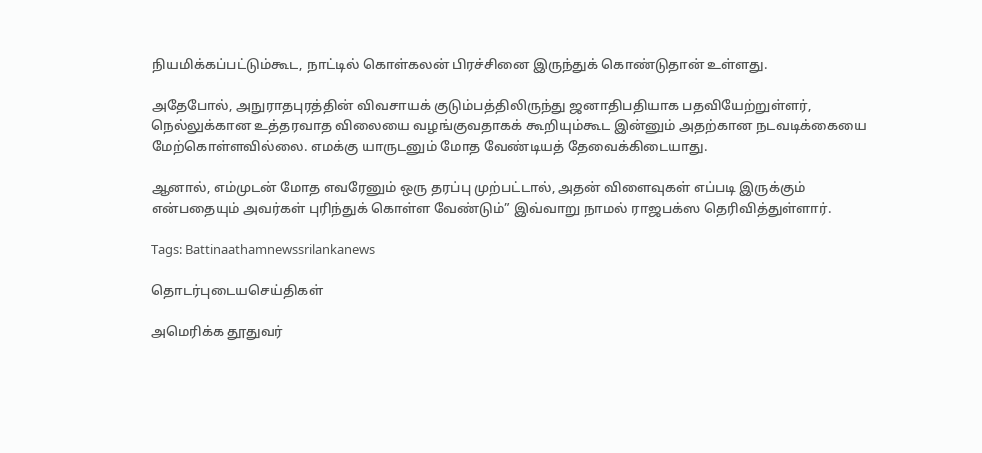நியமிக்கப்பட்டும்கூட, நாட்டில் கொள்கலன் பிரச்சினை இருந்துக் கொண்டுதான் உள்ளது.

அதேபோல், அநுராதபுரத்தின் விவசாயக் குடும்பத்திலிருந்து ஜனாதிபதியாக பதவியேற்றுள்ளர், நெல்லுக்கான உத்தரவாத விலையை வழங்குவதாகக் கூறியும்கூட இன்னும் அதற்கான நடவடிக்கையை மேற்கொள்ளவில்லை. எமக்கு யாருடனும் மோத வேண்டியத் தேவைக்கிடையாது.

ஆனால், எம்முடன் மோத எவரேனும் ஒரு தரப்பு முற்பட்டால், அதன் விளைவுகள் எப்படி இருக்கும் என்பதையும் அவர்கள் புரிந்துக் கொள்ள வேண்டும்” இவ்வாறு நாமல் ராஜபக்ஸ தெரிவித்துள்ளார்.

Tags: Battinaathamnewssrilankanews

தொடர்புடையசெய்திகள்

அமெரிக்க தூதுவர்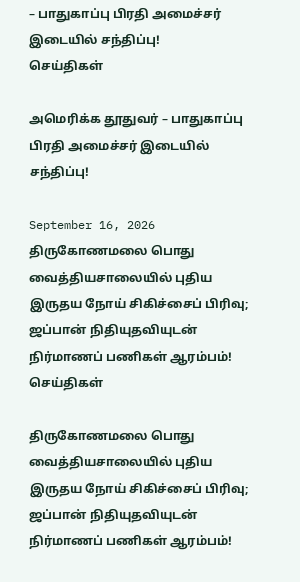– பாதுகாப்பு பிரதி அமைச்சர் இடையில் சந்திப்பு!
செய்திகள்

அமெரிக்க தூதுவர் – பாதுகாப்பு பிரதி அமைச்சர் இடையில் சந்திப்பு!

September 16, 2026
திருகோணமலை பொது வைத்தியசாலையில் புதிய இருதய நோய் சிகிச்சைப் பிரிவு; ஜப்பான் நிதியுதவியுடன் நிர்மாணப் பணிகள் ஆரம்பம்!
செய்திகள்

திருகோணமலை பொது வைத்தியசாலையில் புதிய இருதய நோய் சிகிச்சைப் பிரிவு; ஜப்பான் நிதியுதவியுடன் நிர்மாணப் பணிகள் ஆரம்பம்!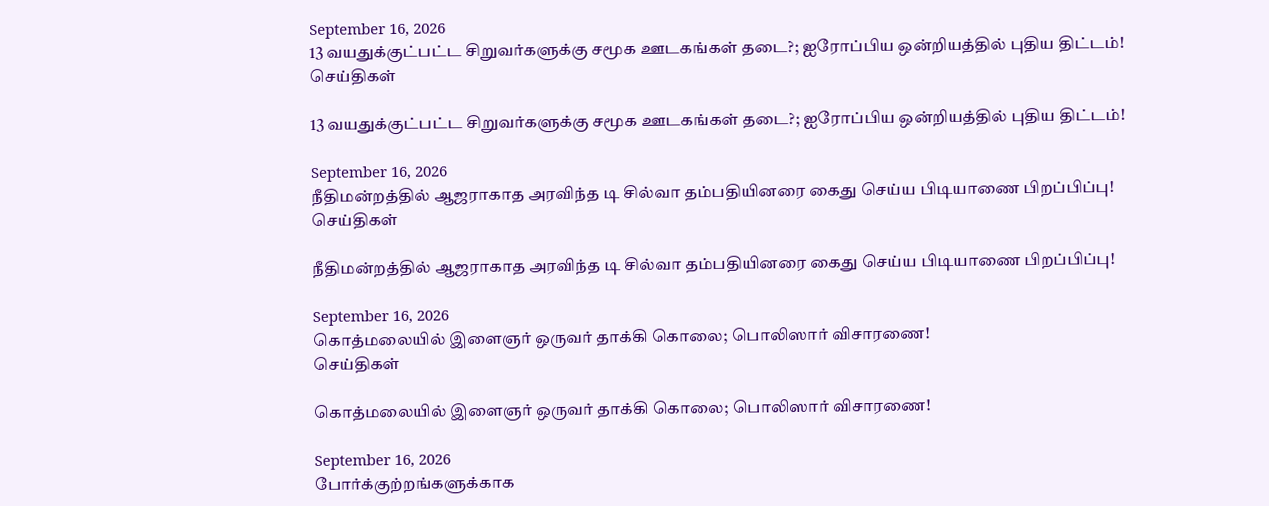September 16, 2026
13 வயதுக்குட்பட்ட சிறுவர்களுக்கு சமூக ஊடகங்கள் தடை?; ஐரோப்பிய ஒன்றியத்தில் புதிய திட்டம்!
செய்திகள்

13 வயதுக்குட்பட்ட சிறுவர்களுக்கு சமூக ஊடகங்கள் தடை?; ஐரோப்பிய ஒன்றியத்தில் புதிய திட்டம்!

September 16, 2026
நீதிமன்றத்தில் ஆஜராகாத அரவிந்த டி சில்வா தம்பதியினரை கைது செய்ய பிடியாணை பிறப்பிப்பு!
செய்திகள்

நீதிமன்றத்தில் ஆஜராகாத அரவிந்த டி சில்வா தம்பதியினரை கைது செய்ய பிடியாணை பிறப்பிப்பு!

September 16, 2026
கொத்மலையில் இளைஞர் ஒருவர் தாக்கி கொலை; பொலிஸார் விசாரணை!
செய்திகள்

கொத்மலையில் இளைஞர் ஒருவர் தாக்கி கொலை; பொலிஸார் விசாரணை!

September 16, 2026
போர்க்குற்றங்களுக்காக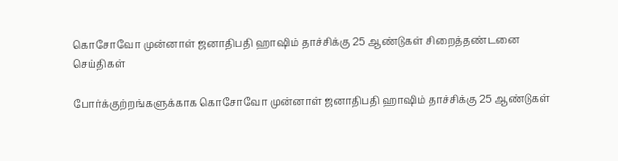கொசோவோ முன்னாள் ஜனாதிபதி ஹாஷிம் தாச்சிக்கு 25 ஆண்டுகள் சிறைத்தண்டனை
செய்திகள்

போர்க்குற்றங்களுக்காக கொசோவோ முன்னாள் ஜனாதிபதி ஹாஷிம் தாச்சிக்கு 25 ஆண்டுகள்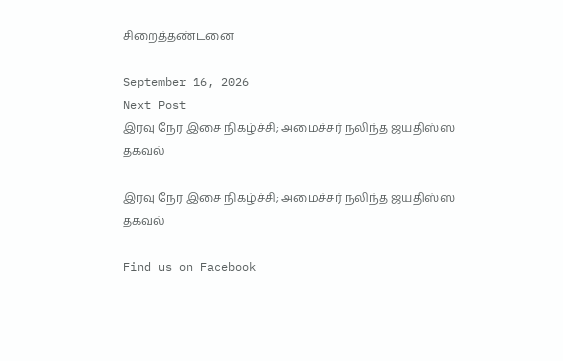சிறைத்தண்டனை

September 16, 2026
Next Post
இரவு நேர இசை நிகழ்ச்சி; அமைச்சர் நலிந்த ஜயதிஸ்ஸ தகவல்

இரவு நேர இசை நிகழ்ச்சி; அமைச்சர் நலிந்த ஜயதிஸ்ஸ தகவல்

Find us on Facebook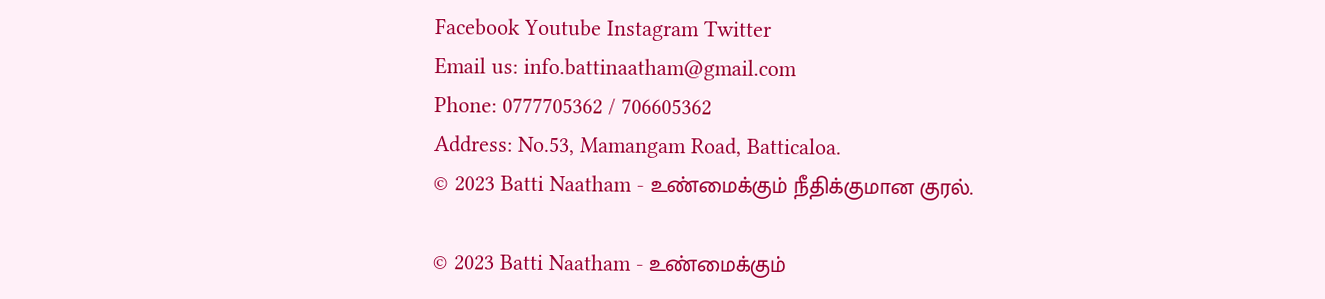Facebook Youtube Instagram Twitter
Email us: info.battinaatham@gmail.com
Phone: 0777705362 / 706605362
Address: No.53, Mamangam Road, Batticaloa.
© 2023 Batti Naatham - உண்மைக்கும் நீதிக்குமான குரல்.

© 2023 Batti Naatham - உண்மைக்கும்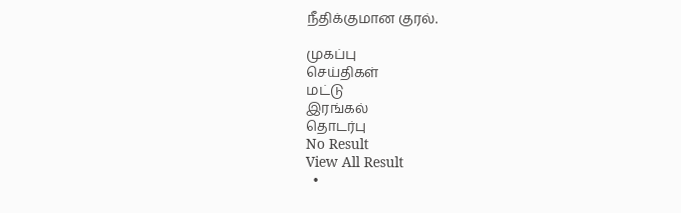நீதிக்குமான குரல்.

முகப்பு
செய்திகள்
மட்டு
இரங்கல்
தொடர்பு
No Result
View All Result
  •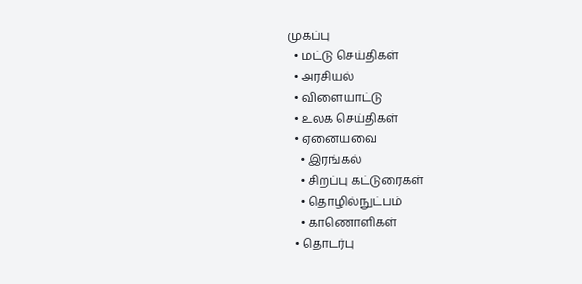முகப்பு
  • மட்டு செய்திகள்
  • அரசியல்
  • விளையாட்டு
  • உலக செய்திகள்
  • ஏனையவை
    • இரங்கல்
    • சிறப்பு கட்டுரைகள்
    • தொழில்நுட்பம்
    • காணொளிகள்
  • தொடர்பு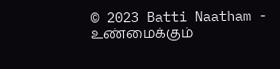© 2023 Batti Naatham - உண்மைக்கும்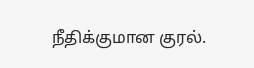நீதிக்குமான குரல்.